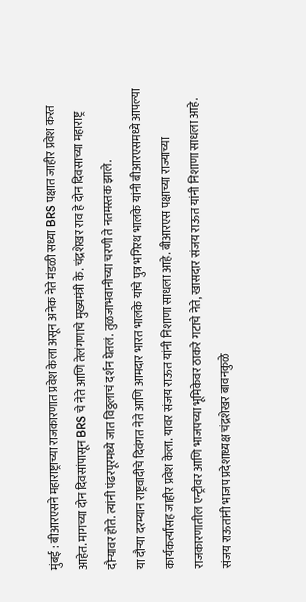मुंबई : बीआरएसने महाराष्ट्राच्या राजकारणात प्रवेश केला असून अनेक नेते मंडळी सध्या BRS पक्षात जाहीर प्रवेश करत आहेत. मागच्या दोन दिवसांपासून BRS चे नेते आणि तेलंगणाचे मुख्यमंत्री के. चंद्रशेखर राव हे दोन दिवसाच्या महाराष्ट्र दौऱ्यावर होते. त्यांनी पंढरपूरमध्ये जात विठ्ठलाचं दर्शन घेतलं. तुळजाभवानीच्या चरणी ते नतमस्तक झाले.
या दौऱ्या दरम्यान राष्ट्रवादीचे दिवंगत नेते आणि आमदार भारत भालके यांचे पुत्र भगिरथ भालके यांनी बीआरएसमध्ये आपल्या कार्यकर्त्यांसह जाहीर प्रवेश केला. यावर संजय राऊत यांनी निशाणा साधला आहे. बीआरएस पक्षाच्या राज्याच्या राजकारणातील एन्ट्रीवर आणि भाजपच्या भूमिकेवर ठाकरे गटाचे नेते, खासदार संजय राऊत यांनी निशाणा साधला आहे.
संजय राऊतांनी भाजप प्रदेशाध्यक्ष चंद्रशेखर बावनकुळे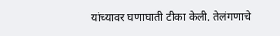यांच्यावर घणाघाती टीका केली. तेलंगणाचे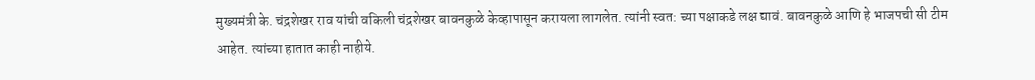मुख्यमंत्री के. चंद्रशेखर राव यांची वकिली चंद्रशेखर बावनकुळे केव्हापासून करायला लागलेत. त्यांनी स्वत: च्या पक्षाकडे लक्ष द्यावं. बावनकुळे आणि हे भाजपची सी टीम आहेत. त्यांच्या हातात काही नाहीये.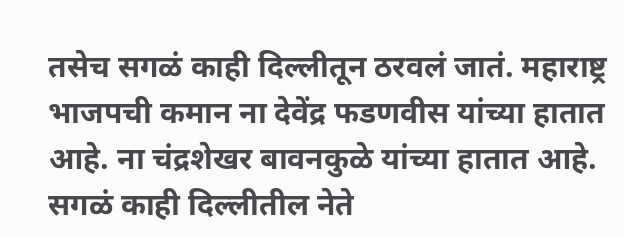तसेच सगळं काही दिल्लीतून ठरवलं जातं. महाराष्ट्र भाजपची कमान ना देवेंद्र फडणवीस यांच्या हातात आहे. ना चंद्रशेखर बावनकुळे यांच्या हातात आहे. सगळं काही दिल्लीतील नेते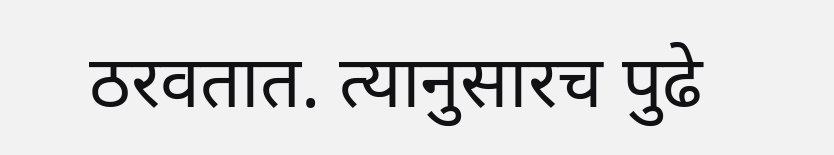ठरवतात. त्यानुसारच पुढे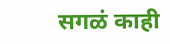सगळं काही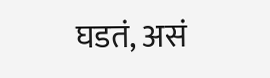घडतं, असं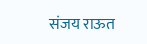संजय राऊत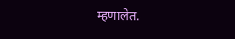म्हणालेत.